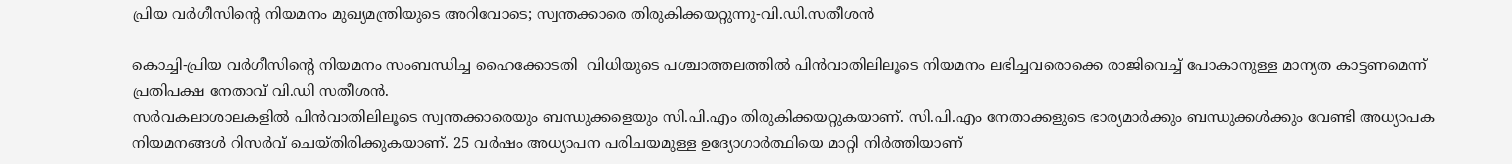പ്രിയ വര്‍ഗീസിന്റെ നിയമനം മുഖ്യമന്ത്രിയുടെ അറിവോടെ; സ്വന്തക്കാരെ തിരുകിക്കയറ്റുന്നു-വി.ഡി.സതീശന്‍

കൊച്ചി-പ്രിയ വര്‍ഗീസിന്റെ നിയമനം സംബന്ധിച്ച ഹൈക്കോടതി  വിധിയുടെ പശ്ചാത്തലത്തില്‍ പിന്‍വാതിലിലൂടെ നിയമനം ലഭിച്ചവരൊക്കെ രാജിവെച്ച് പോകാനുള്ള മാന്യത കാട്ടണമെന്ന് പ്രതിപക്ഷ നേതാവ് വി.ഡി സതീശന്‍.
സര്‍വകലാശാലകളില്‍ പിന്‍വാതിലിലൂടെ സ്വന്തക്കാരെയും ബന്ധുക്കളെയും സി.പി.എം തിരുകിക്കയറ്റുകയാണ്. സി.പി.എം നേതാക്കളുടെ ഭാര്യമാര്‍ക്കും ബന്ധുക്കള്‍ക്കും വേണ്ടി അധ്യാപക നിയമനങ്ങള്‍ റിസര്‍വ് ചെയ്തിരിക്കുകയാണ്. 25 വര്‍ഷം അധ്യാപന പരിചയമുള്ള ഉദ്യോഗാര്‍ത്ഥിയെ മാറ്റി നിര്‍ത്തിയാണ്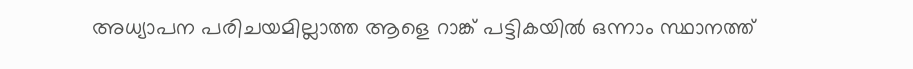അധ്യാപന പരിചയമില്ലാത്ത ആളെ റാങ്ക് പട്ടികയില്‍ ഒന്നാം സ്ഥാനത്ത്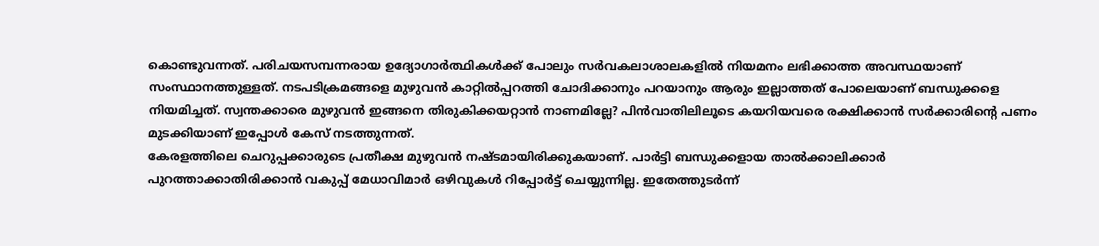കൊണ്ടുവന്നത്. പരിചയസമ്പന്നരായ ഉദ്യോഗാര്‍ത്ഥികള്‍ക്ക് പോലും സര്‍വകലാശാലകളില്‍ നിയമനം ലഭിക്കാത്ത അവസ്ഥയാണ് സംസ്ഥാനത്തുള്ളത്. നടപടിക്രമങ്ങളെ മുഴുവന്‍ കാറ്റില്‍പ്പറത്തി ചോദിക്കാനും പറയാനും ആരും ഇല്ലാത്തത് പോലെയാണ് ബന്ധുക്കളെ നിയമിച്ചത്. സ്വന്തക്കാരെ മുഴുവന്‍ ഇങ്ങനെ തിരുകിക്കയറ്റാന്‍ നാണമില്ലേ? പിന്‍വാതിലിലൂടെ കയറിയവരെ രക്ഷിക്കാന്‍ സര്‍ക്കാരിന്റെ പണം മുടക്കിയാണ് ഇപ്പോള്‍ കേസ് നടത്തുന്നത്.
കേരളത്തിലെ ചെറുപ്പക്കാരുടെ പ്രതീക്ഷ മുഴുവന്‍ നഷ്ടമായിരിക്കുകയാണ്. പാര്‍ട്ടി ബന്ധുക്കളായ താല്‍ക്കാലിക്കാര്‍ പുറത്താക്കാതിരിക്കാന്‍ വകുപ്പ് മേധാവിമാര്‍ ഒഴിവുകള്‍ റിപ്പോര്‍ട്ട് ചെയ്യുന്നില്ല. ഇതേത്തുടര്‍ന്ന്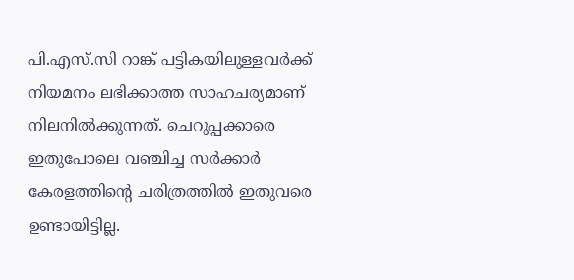പി.എസ്.സി റാങ്ക് പട്ടികയിലുള്ളവര്‍ക്ക് നിയമനം ലഭിക്കാത്ത സാഹചര്യമാണ് നിലനില്‍ക്കുന്നത്. ചെറുപ്പക്കാരെ ഇതുപോലെ വഞ്ചിച്ച സര്‍ക്കാര്‍ കേരളത്തിന്റെ ചരിത്രത്തില്‍ ഇതുവരെ ഉണ്ടായിട്ടില്ല.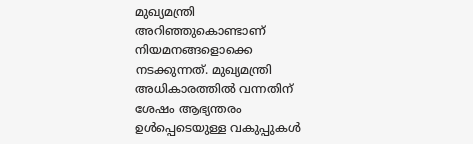മുഖ്യമന്ത്രി അറിഞ്ഞുകൊണ്ടാണ് നിയമനങ്ങളൊക്കെ നടക്കുന്നത്. മുഖ്യമന്ത്രി അധികാരത്തില്‍ വന്നതിന് ശേഷം ആഭ്യന്തരം ഉള്‍പ്പെടെയുള്ള വകുപ്പുകള്‍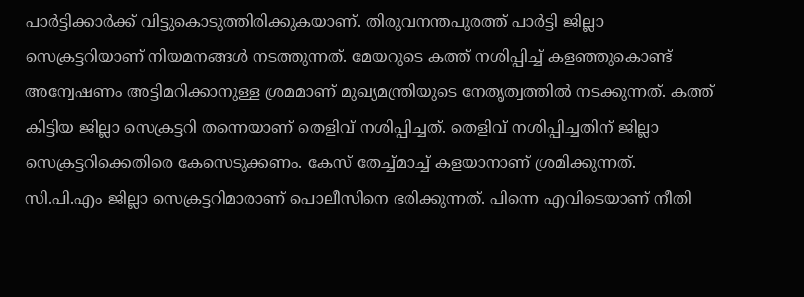പാര്‍ട്ടിക്കാര്‍ക്ക് വിട്ടുകൊടുത്തിരിക്കുകയാണ്. തിരുവനന്തപുരത്ത് പാര്‍ട്ടി ജില്ലാ സെക്രട്ടറിയാണ് നിയമനങ്ങള്‍ നടത്തുന്നത്. മേയറുടെ കത്ത് നശിപ്പിച്ച് കളഞ്ഞുകൊണ്ട് അന്വേഷണം അട്ടിമറിക്കാനുള്ള ശ്രമമാണ് മുഖ്യമന്ത്രിയുടെ നേതൃത്വത്തില്‍ നടക്കുന്നത്. കത്ത് കിട്ടിയ ജില്ലാ സെക്രട്ടറി തന്നെയാണ് തെളിവ് നശിപ്പിച്ചത്. തെളിവ് നശിപ്പിച്ചതിന് ജില്ലാ സെക്രട്ടറിക്കെതിരെ കേസെടുക്കണം. കേസ് തേച്ച്മാച്ച് കളയാനാണ് ശ്രമിക്കുന്നത്. സി.പി.എം ജില്ലാ സെക്രട്ടറിമാരാണ് പൊലീസിനെ ഭരിക്കുന്നത്. പിന്നെ എവിടെയാണ് നീതി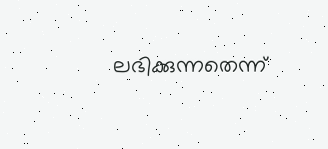ലഭിക്കുന്നതെന്ന്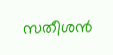സതീശന്‍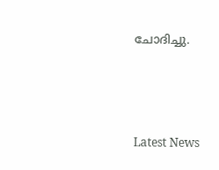ചോദിച്ചു.



Latest News